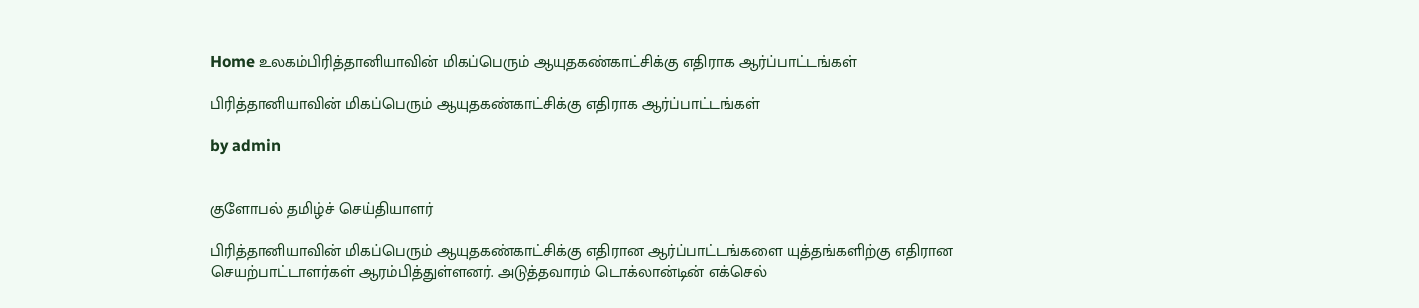Home உலகம்பிரித்தானியாவின் மிகப்பெரும் ஆயுதகண்காட்சிக்கு எதிராக ஆர்ப்பாட்டங்கள்

பிரித்தானியாவின் மிகப்பெரும் ஆயுதகண்காட்சிக்கு எதிராக ஆர்ப்பாட்டங்கள்

by admin


குளோபல் தமிழ்ச் செய்தியாளர்

பிரித்தானியாவின் மிகப்பெரும் ஆயுதகண்காட்சிக்கு எதிரான ஆர்ப்பாட்டங்களை யுத்தங்களிற்கு எதிரான செயற்பாட்டாளர்கள் ஆரம்பித்துள்ளனர். அடுத்தவாரம் டொக்லான்டின் எக்செல்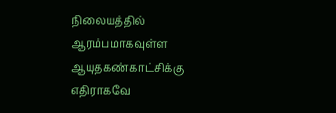நிலையத்தில் ஆரம்பமாகவுள்ள ஆயுதகண்காட்சிக்கு எதிராகவே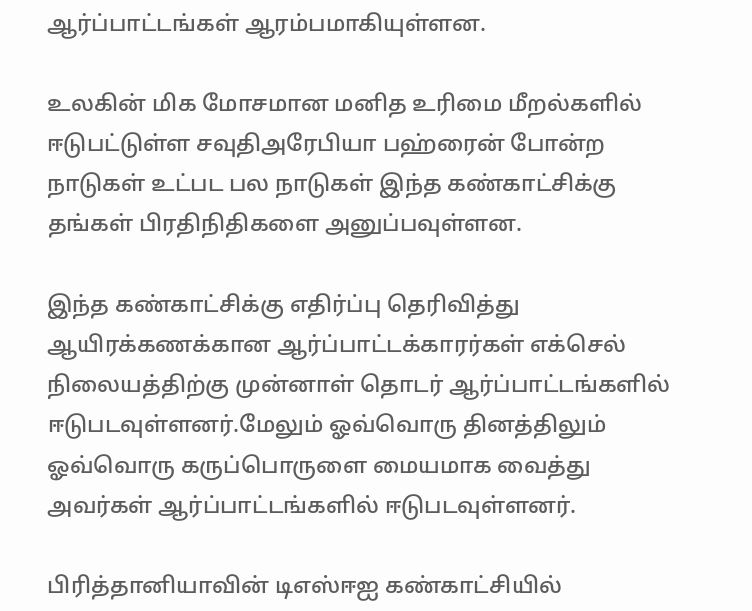ஆர்ப்பாட்டங்கள் ஆரம்பமாகியுள்ளன.

உலகின் மிக மோசமான மனித உரிமை மீறல்களில் ஈடுபட்டுள்ள சவுதிஅரேபியா பஹ்ரைன் போன்ற நாடுகள் உட்பட பல நாடுகள் இந்த கண்காட்சிக்கு தங்கள் பிரதிநிதிகளை அனுப்பவுள்ளன.

இந்த கண்காட்சிக்கு எதிர்ப்பு தெரிவித்து ஆயிரக்கணக்கான ஆர்ப்பாட்டக்காரர்கள் எக்செல் நிலையத்திற்கு முன்னாள் தொடர் ஆர்ப்பாட்டங்களில் ஈடுபடவுள்ளனர்.மேலும் ஓவ்வொரு தினத்திலும் ஓவ்வொரு கருப்பொருளை மையமாக வைத்து அவர்கள் ஆர்ப்பாட்டங்களில் ஈடுபடவுள்ளனர்.

பிரித்தானியாவின் டிஎஸ்ஈஐ கண்காட்சியில்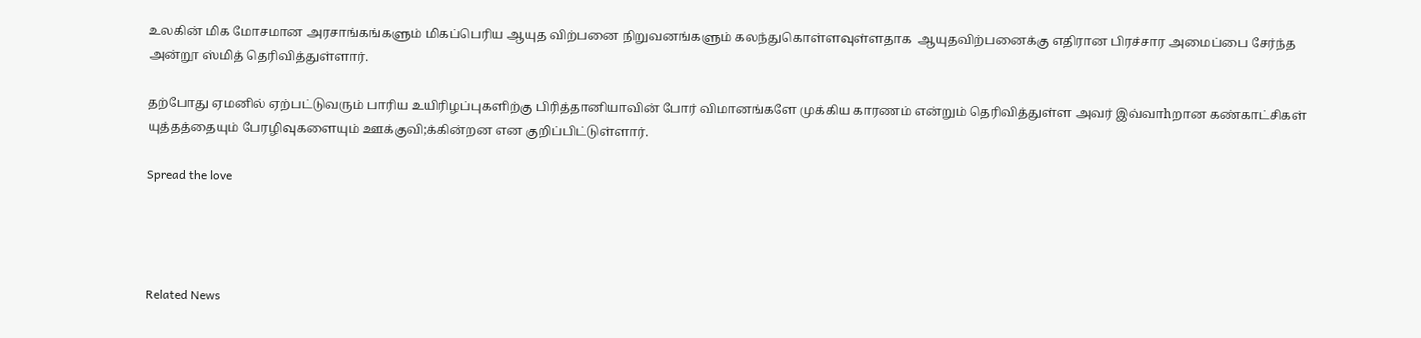உலகின் மிக மோசமான அரசாங்கங்களும் மிகப்பெரிய ஆயுத விற்பனை நிறுவனங்களும் கலந்துகொள்ளவுள்ளதாக  ஆயுதவிற்பனைக்கு எதிரான பிரச்சார அமைப்பை சேர்ந்த அன்றூ ஸ்மித் தெரிவித்துள்ளார்.

தற்போது ஏமனில் ஏற்பட்டுவரும் பாரிய உயிரிழப்புகளிற்கு பிரித்தானியாவின் போர் விமானங்களே முக்கிய காரணம் என்றும் தெரிவித்துள்ள அவர் இவ்வாhறான கண்காட்சிகள் யுத்தத்தையும் பேரழிவுகளையும் ஊக்குவி;க்கின்றன என குறிப்பிட்டுள்ளார்.

Spread the love




Related News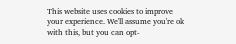This website uses cookies to improve your experience. We'll assume you're ok with this, but you can opt-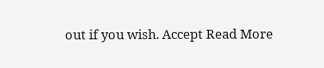out if you wish. Accept Read More